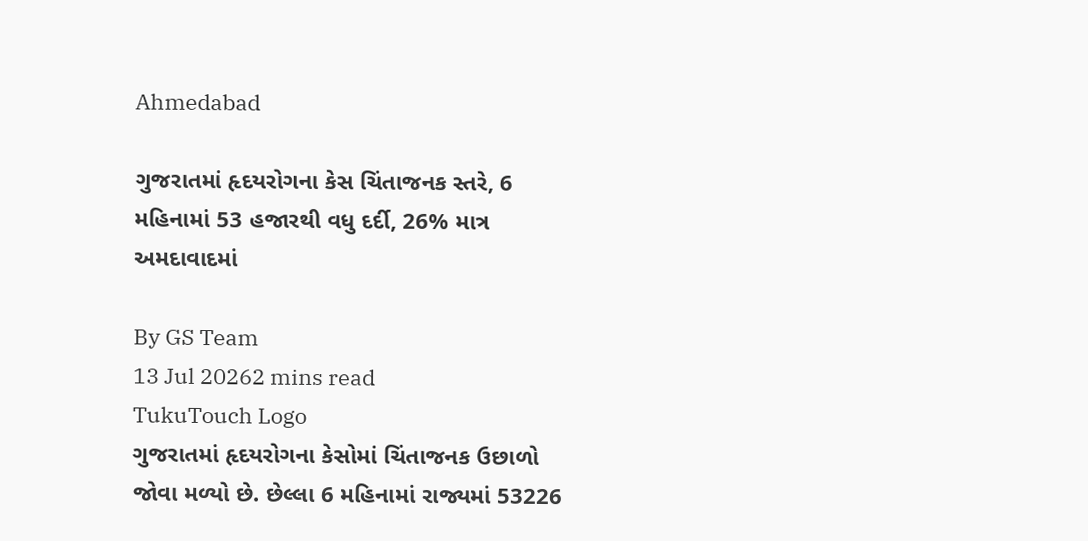Ahmedabad

ગુજરાતમાં હૃદયરોગના કેસ ચિંતાજનક સ્તરે, 6 મહિનામાં 53 હજારથી વધુ દર્દી, 26% માત્ર અમદાવાદમાં

By GS Team
13 Jul 20262 mins read
TukuTouch Logo
ગુજરાતમાં હૃદયરોગના કેસોમાં ચિંતાજનક ઉછાળો જોવા મળ્યો છે. છેલ્લા 6 મહિનામાં રાજ્યમાં 53226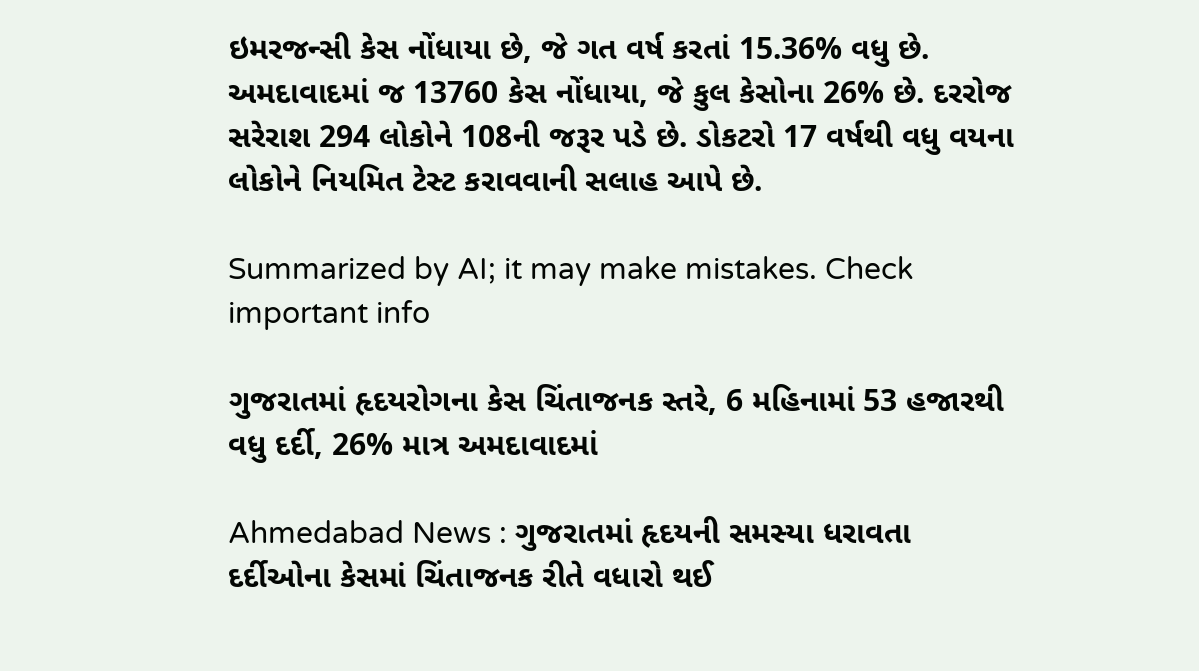ઇમરજન્સી કેસ નોંધાયા છે, જે ગત વર્ષ કરતાં 15.36% વધુ છે. અમદાવાદમાં જ 13760 કેસ નોંધાયા, જે કુલ કેસોના 26% છે. દરરોજ સરેરાશ 294 લોકોને 108ની જરૂર પડે છે. ડોકટરો 17 વર્ષથી વધુ વયના લોકોને નિયમિત ટેસ્ટ કરાવવાની સલાહ આપે છે.

Summarized by AI; it may make mistakes. Check important info

ગુજરાતમાં હૃદયરોગના કેસ ચિંતાજનક સ્તરે, 6 મહિનામાં 53 હજારથી વધુ દર્દી, 26% માત્ર અમદાવાદમાં

Ahmedabad News : ગુજરાતમાં હૃદયની સમસ્યા ધરાવતા દર્દીઓના કેસમાં ચિંતાજનક રીતે વધારો થઈ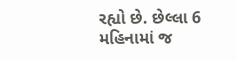રહ્યો છે. છેલ્લા 6 મહિનામાં જ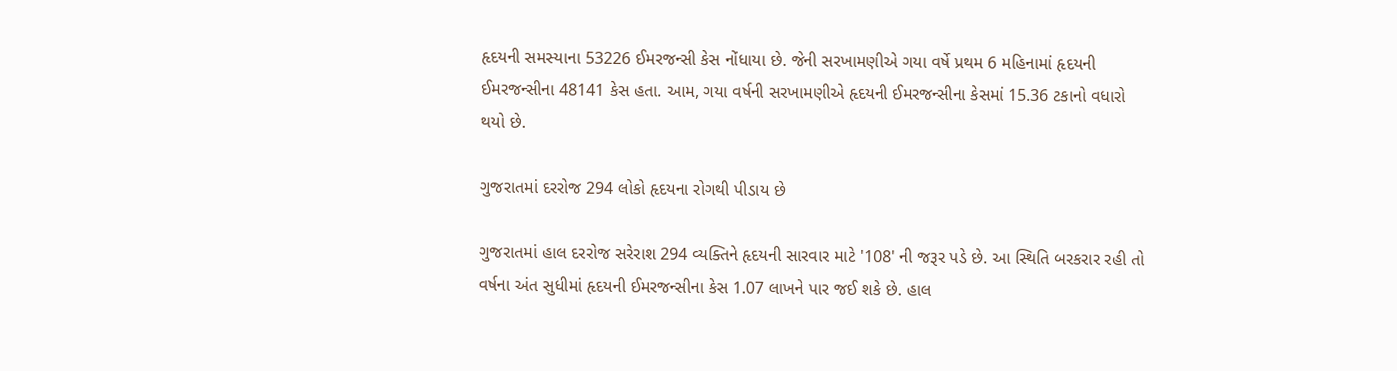હૃદયની સમસ્યાના 53226 ઈમરજન્સી કેસ નોંધાયા છે. જેની સરખામણીએ ગયા વર્ષે પ્રથમ 6 મહિનામાં હૃદયની ઈમરજન્સીના 48141 કેસ હતા. આમ, ગયા વર્ષની સરખામણીએ હૃદયની ઈમરજન્સીના કેસમાં 15.36 ટકાનો વધારો થયો છે.

ગુજરાતમાં દરરોજ 294 લોકો હૃદયના રોગથી પીડાય છે

ગુજરાતમાં હાલ દરરોજ સરેરાશ 294 વ્યક્તિને હૃદયની સારવાર માટે '108' ની જરૂર પડે છે. આ સ્થિતિ બરકરાર રહી તો વર્ષના અંત સુધીમાં હૃદયની ઈમરજન્સીના કેસ 1.07 લાખને પાર જઈ શકે છે. હાલ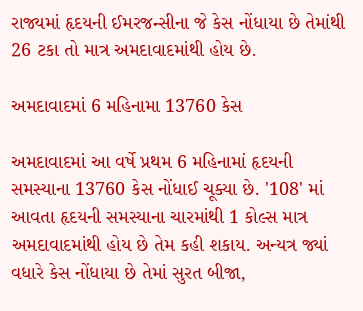રાજ્યમાં હૃદયની ઈમરજન્સીના જે કેસ નોંધાયા છે તેમાંથી 26 ટકા તો માત્ર અમદાવાદમાંથી હોય છે.

અમદાવાદમાં 6 મહિનામા 13760 કેસ

અમદાવાદમાં આ વર્ષે પ્રથમ 6 મહિનામાં હૃદયની સમસ્યાના 13760 કેસ નોંધાઈ ચૂક્યા છે. '108' માં આવતા હૃદયની સમસ્યાના ચારમાંથી 1 કોલ્સ માત્ર અમદાવાદમાંથી હોય છે તેમ કહી શકાય. અન્યત્ર જ્યાં વધારે કેસ નોંધાયા છે તેમાં સુરત બીજા,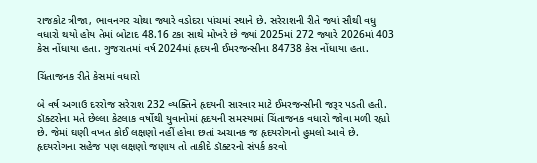રાજકોટ ત્રીજા, ભાવનગર ચોથા જ્યારે વડોદરા પાંચમાં સ્થાને છે. સરેરાશની રીતે જ્યાં સૌથી વધુ વધારો થયો હોય તેમાં બોટાદ 48.16 ટકા સાથે મોખરે છે જ્યાં 2025માં 272 જ્યારે 2026માં 403 કેસ નોંધાયા હતા. ગુજરાતમાં વર્ષ 2024માં હૃદયની ઈમરજન્સીના 84738 કેસ નોંધાયા હતા.

ચિંતાજનક રીતે કેસમાં વધારો

બે વર્ષ અગાઉ દરરોજ સરેરાશ 232 વ્યક્તિને હૃદયની સારવાર માટે ઈમરજન્સીની જરૂર પડતી હતી. ડૉક્ટરોના મતે છેલ્લા કેટલાક વર્ષોથી યુવાનોમાં હૃદયની સમસ્યામાં ચિંતાજનક વધારો જોવા મળી રહ્યો છે. જેમાં ઘણી વખત કોઈ લક્ષણો નહીં હોવા છતાં અચાનક જ હૃદયરોગનો હુમલો આવે છે. હૃદયરોગના સહેજ પણ લક્ષણો જણાય તો તાકીદે ડૉક્ટરનો સંપર્ક કરવો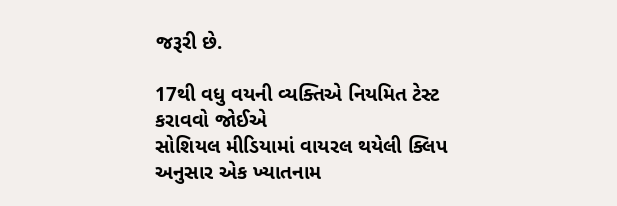જરૂરી છે.

17થી વધુ વયની વ્યક્તિએ નિયમિત ટેસ્ટ કરાવવો જોઈએ
સોશિયલ મીડિયામાં વાયરલ થયેલી ક્લિપ અનુસાર એક ખ્યાતનામ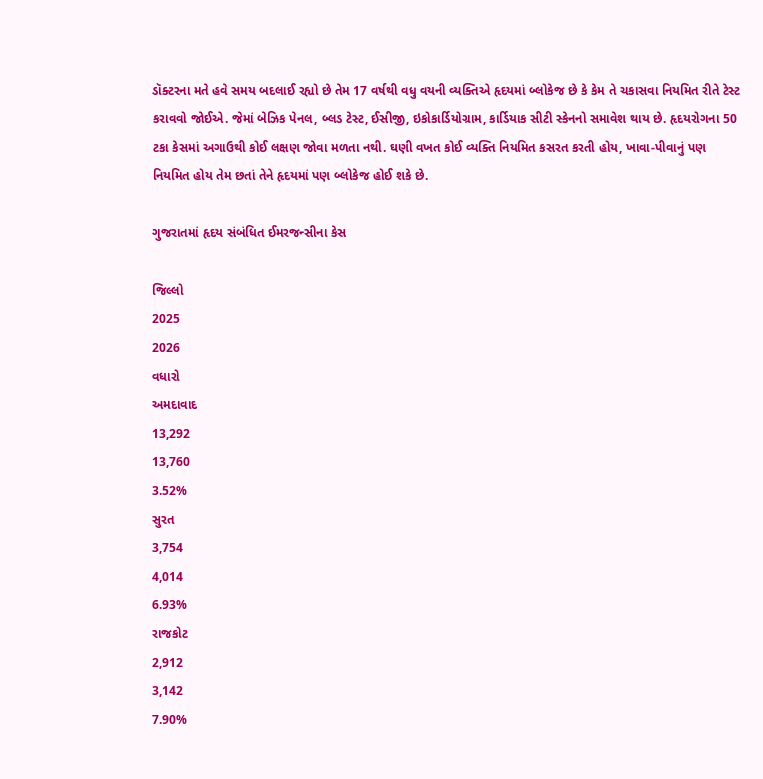ડૉક્ટરના મતે હવે સમય બદલાઈ રહ્યો છે તેમ 17 વર્ષથી વધુ વયની વ્યક્તિએ હૃદયમાં બ્લોકેજ છે કે કેમ તે ચકાસવા નિયમિત રીતે ટેસ્ટ કરાવવો જોઈએ. જેમાં બેઝિક પેનલ, બ્લડ ટેસ્ટ, ઈસીજી, ઇકોકાર્ડિયોગ્રામ, કાર્ડિયાક સીટી સ્કેનનો સમાવેશ થાય છે. હૃદયરોગના 50 ટકા કેસમાં અગાઉથી કોઈ લક્ષણ જોવા મળતા નથી. ઘણી વખત કોઈ વ્યક્તિ નિયમિત કસરત કરતી હોય, ખાવા-પીવાનું પણ નિયમિત હોય તેમ છતાં તેને હૃદયમાં પણ બ્લોકેજ હોઈ શકે છે.

ગુજરાતમાં હૃદય સંબંધિત ઈમરજન્સીના કેસ

જિલ્લો
2025
2026
વધારો
અમદાવાદ
13,292
13,760
3.52%
સુરત
3,754
4,014
6.93%
રાજકોટ
2,912
3,142
7.90%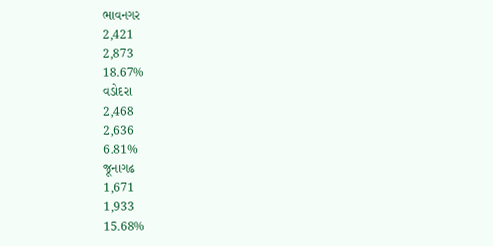ભાવનગર
2,421
2,873
18.67%
વડોદરા
2,468
2,636
6.81%
જૂનાગઢ
1,671
1,933
15.68%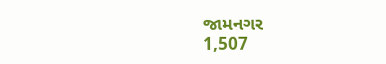જામનગર
1,507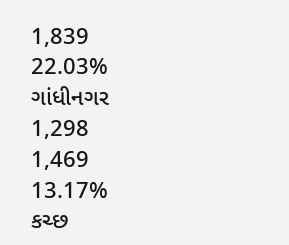1,839
22.03%
ગાંધીનગર
1,298
1,469
13.17%
કચ્છ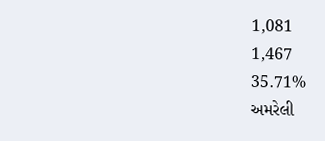1,081
1,467
35.71%
અમરેલી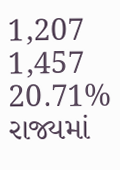1,207
1,457
20.71%
રાજ્યમાં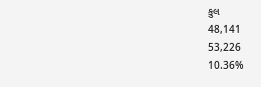કુલ
48,141
53,226
10.36%